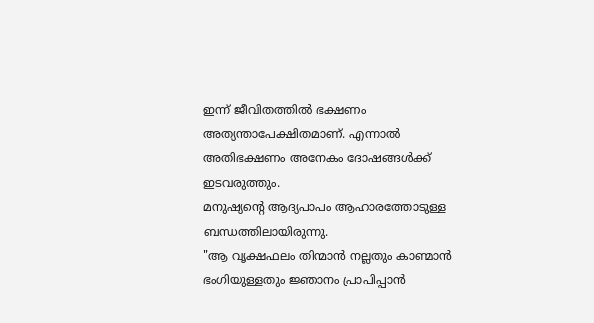ഇന്ന് ജീവിതത്തിൽ ഭക്ഷണം അത്യന്താപേക്ഷിതമാണ്. എന്നാൽ അതിഭക്ഷണം അനേകം ദോഷങ്ങൾക്ക് ഇടവരുത്തും.
മനുഷ്യന്റെ ആദ്യപാപം ആഹാരത്തോടുള്ള ബന്ധത്തിലായിരുന്നു.
"ആ വൃക്ഷഫലം തിന്മാൻ നല്ലതും കാണ്മാൻ ഭംഗിയുള്ളതും ജ്ഞാനം പ്രാപിപ്പാൻ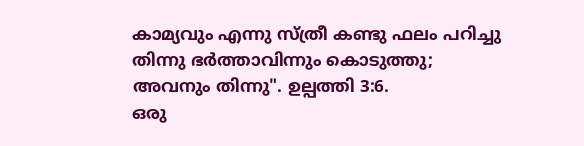കാമ്യവും എന്നു സ്ത്രീ കണ്ടു ഫലം പറിച്ചു തിന്നു ഭർത്താവിന്നും കൊടുത്തു; അവനും തിന്നു". ഉല്പത്തി 3:6.
ഒരു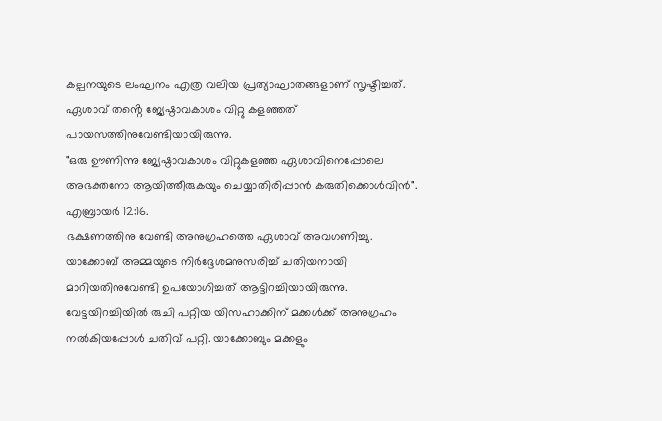കല്പനയുടെ ലംഘനം എത്ര വലിയ പ്രത്യാഘാതങ്ങളാണ് സൃഷ്ടിച്ചത്. ഏശാവ് തൻ്റെ ജ്യേഷ്ഠാവകാശം വിറ്റു കളഞ്ഞത് പായസത്തിനുവേണ്ടിയായിരുന്നു.
"ഒരു ഊണിന്നു ജ്യേഷ്ഠാവകാശം വിറ്റുകളഞ്ഞ ഏശാവിനെപ്പോലെ അഭക്തനോ ആയിത്തീരുകയും ചെയ്യാതിരിപ്പാൻ കരുതിക്കൊൾവിൻ". എബ്രായർ 12:16.
ഭക്ഷണത്തിനു വേണ്ടി അനുഗ്രഹത്തെ ഏശാവ് അവഗണിച്ചു. യാക്കോബ് അമ്മയുടെ നിർദ്ദേശമനുസരിച്ച് ചതിയനായി മാറിയതിനുവേണ്ടി ഉപയോഗിച്ചത് ആട്ടിറച്ചിയായിരുന്നു.
വേട്ടയിറച്ചിയിൽ രുചി പറ്റിയ യിസഹാക്കിന് മക്കൾക്ക് അനുഗ്രഹം നൽകിയപ്പോൾ ചതിവ് പറ്റി. യാക്കോബും മക്കളും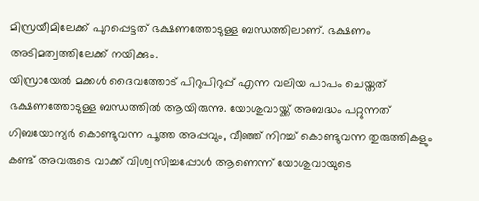മിസ്രയീമിലേക്ക് പുറപ്പെട്ടത് ഭക്ഷണത്തോടുള്ള ബന്ധത്തിലാണ്. ഭക്ഷണം അടിമത്വത്തിലേക്ക് നയിക്കും.
യിസ്രായേൽ മക്കൾ ദൈവത്തോട് പിറുപിറുപ്പ് എന്ന വലിയ പാപം ചെയ്തത് ഭക്ഷണത്തോടുള്ള ബന്ധത്തിൽ ആയിരുന്നു. യോശുവായ്ക്ക് അബദ്ധം പറ്റുന്നത് ഗിബയോന്യർ കൊണ്ടുവന്ന പൂത്ത അപ്പവും, വീഞ്ഞ് നിറച്ച് കൊണ്ടുവന്ന തുരുത്തികളും കണ്ട് അവരുടെ വാക്ക് വിശ്വസിച്ചപ്പോൾ ആണെന്ന് യോശുവായുടെ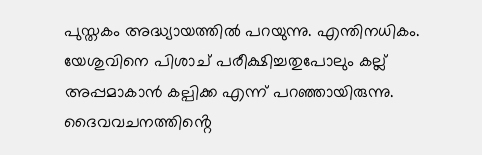പുസ്തകം അദ്ധ്യായത്തിൽ പറയുന്നു. എന്തിനധികം. യേശുവിനെ പിശാച് പരീക്ഷിച്ചതുപോലും കല്ല് അപ്പമാകാൻ കല്പിക്ക എന്ന് പറഞ്ഞായിരുന്നു. ദൈവവചനത്തിൻ്റെ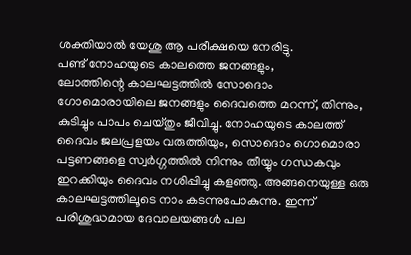ശക്തിയാൽ യേശു ആ പരീക്ഷയെ നേരിട്ടു.
പണ്ട് നോഹയുടെ കാലത്തെ ജനങ്ങളും,
ലോത്തിന്റെ കാലഘട്ടത്തിൽ സോദൊം ഗോമൊരായിലെ ജനങ്ങളും ദൈവത്തെ മറന്ന്, തിന്നും, കുടിച്ചും പാപം ചെയ്തും ജീവിച്ചു. നോഹയുടെ കാലത്ത് ദൈവം ജലപ്രളയം വരുത്തിയും, സൊദൊം ഗൊമൊരാ പട്ടണങ്ങളെ സ്വർഗ്ഗത്തിൽ നിന്നും തീയ്യും ഗന്ധകവും ഇറക്കിയും ദൈവം നശിപ്പിച്ചു കളഞ്ഞു. അങ്ങനെയുള്ള ഒരു കാലഘട്ടത്തിലൂടെ നാം കടന്നുപോകുന്നു. ഇന്ന് പരിശുദ്ധമായ ദേവാലയങ്ങൾ പല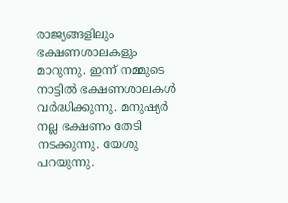രാജ്യങ്ങളിലും ഭക്ഷണശാലകളും മാറുന്നു. ഇന്ന് നമ്മുടെ നാട്ടിൽ ഭക്ഷണശാലകൾ വർദ്ധിക്കുന്നു. മനുഷ്യർ നല്ല ഭക്ഷണം തേടി നടക്കുന്നു. യേശു പറയുന്നു.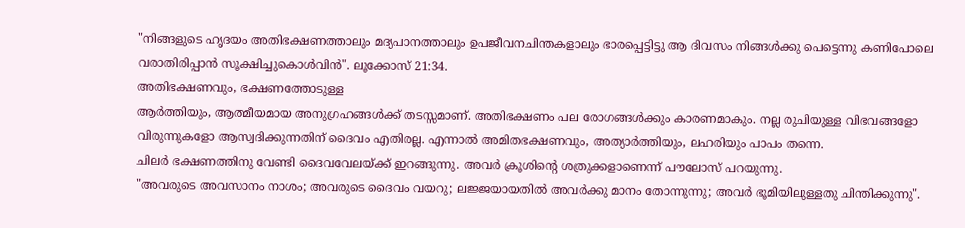"നിങ്ങളുടെ ഹൃദയം അതിഭക്ഷണത്താലും മദ്യപാനത്താലും ഉപജീവനചിന്തകളാലും ഭാരപ്പെട്ടിട്ടു ആ ദിവസം നിങ്ങൾക്കു പെട്ടെന്നു കണിപോലെ വരാതിരിപ്പാൻ സൂക്ഷിച്ചുകൊൾവിൻ". ലൂക്കോസ് 21:34.
അതിഭക്ഷണവും, ഭക്ഷണത്തോടുള്ള
ആർത്തിയും, ആത്മീയമായ അനുഗ്രഹങ്ങൾക്ക് തടസ്സമാണ്. അതിഭക്ഷണം പല രോഗങ്ങൾക്കും കാരണമാകും. നല്ല രുചിയുള്ള വിഭവങ്ങളോ വിരുന്നുകളോ ആസ്വദിക്കുന്നതിന് ദൈവം എതിരല്ല. എന്നാൽ അമിതഭക്ഷണവും, അത്യാർത്തിയും, ലഹരിയും പാപം തന്നെ.
ചിലർ ഭക്ഷണത്തിനു വേണ്ടി ദൈവവേലയ്ക്ക് ഇറങ്ങുന്നു. അവർ ക്രൂശിന്റെ ശത്രുക്കളാണെന്ന് പൗലോസ് പറയുന്നു.
"അവരുടെ അവസാനം നാശം; അവരുടെ ദൈവം വയറു; ലജ്ജയായതിൽ അവർക്കു മാനം തോന്നുന്നു; അവർ ഭൂമിയിലുള്ളതു ചിന്തിക്കുന്നു".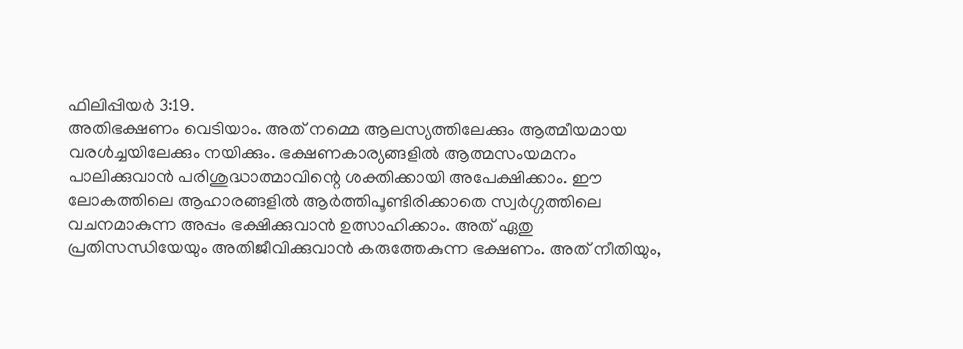ഫിലിപ്പിയർ 3:19.
അതിഭക്ഷണം വെടിയാം. അത് നമ്മെ ആലസ്യത്തിലേക്കും ആത്മീയമായ വരൾച്ചയിലേക്കും നയിക്കും. ഭക്ഷണകാര്യങ്ങളിൽ ആത്മസംയമനം പാലിക്കുവാൻ പരിശുദ്ധാത്മാവിന്റെ ശക്തിക്കായി അപേക്ഷിക്കാം. ഈ ലോകത്തിലെ ആഹാരങ്ങളിൽ ആർത്തിപൂണ്ടിരിക്കാതെ സ്വർഗ്ഗത്തിലെ വചനമാകുന്ന അപ്പം ഭക്ഷിക്കുവാൻ ഉത്സാഹിക്കാം. അത് ഏതു പ്രതിസന്ധിയേയും അതിജീവിക്കുവാൻ കരുത്തേകുന്ന ഭക്ഷണം. അത് നീതിയും,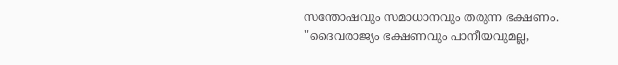സന്തോഷവും സമാധാനവും തരുന്ന ഭക്ഷണം.
"ദൈവരാജ്യം ഭക്ഷണവും പാനീയവുമല്ല,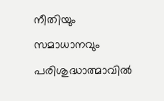നീതിയും സമാധാനവും പരിശുദ്ധാത്മാവിൽ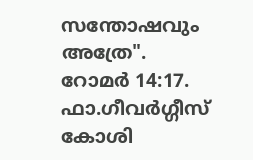സന്തോഷവും അത്രേ". റോമർ 14:17.
ഫാ.ഗീവർഗ്ഗീസ് കോശി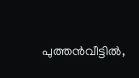പുത്തൻവീട്ടിൽ,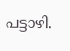പട്ടാഴി.